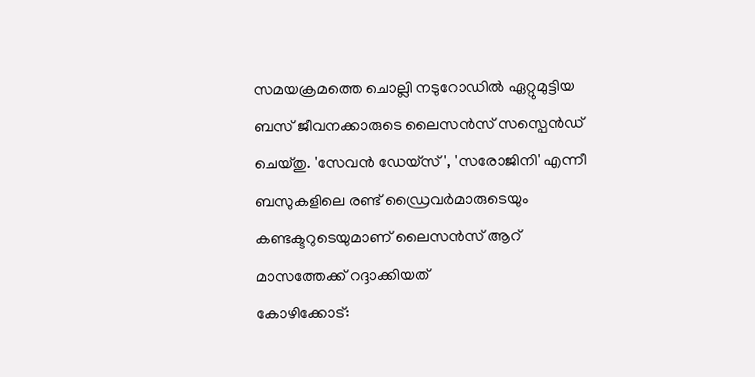സമയക്രമത്തെ ചൊല്ലി നടുറോഡിൽ ഏറ്റുമുട്ടിയ ബസ് ജീവനക്കാരുടെ ലൈസൻസ് സസ്പെൻഡ് ചെയ്തു. 'സേവൻ ഡേയ്സ്', 'സരോജിനി' എന്നീ ബസുകളിലെ രണ്ട് ഡ്രൈവർമാരുടെയും കണ്ടക്ടറുടെയുമാണ് ലൈസൻസ് ആറ് മാസത്തേക്ക് റദ്ദാക്കിയത്
കോഴിക്കോട്: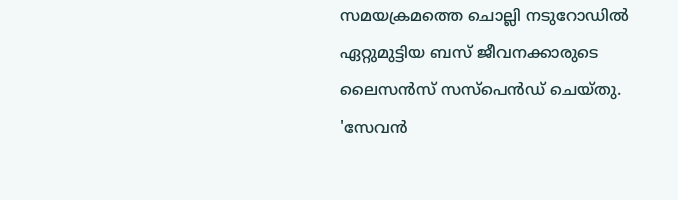സമയക്രമത്തെ ചൊല്ലി നടുറോഡിൽ ഏറ്റുമുട്ടിയ ബസ് ജീവനക്കാരുടെ ലൈസൻസ് സസ്പെൻഡ് ചെയ്തു. 'സേവൻ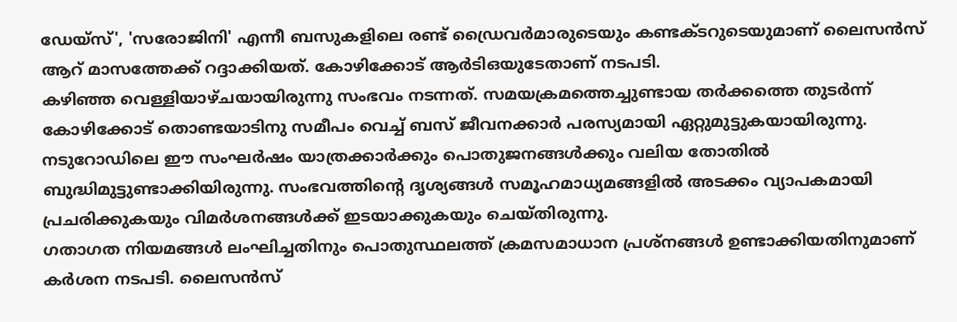ഡേയ്സ്', 'സരോജിനി' എന്നീ ബസുകളിലെ രണ്ട് ഡ്രൈവർമാരുടെയും കണ്ടക്ടറുടെയുമാണ് ലൈസൻസ് ആറ് മാസത്തേക്ക് റദ്ദാക്കിയത്. കോഴിക്കോട് ആർടിഒയുടേതാണ് നടപടി.
കഴിഞ്ഞ വെള്ളിയാഴ്ചയായിരുന്നു സംഭവം നടന്നത്. സമയക്രമത്തെച്ചുണ്ടായ തർക്കത്തെ തുടർന്ന് കോഴിക്കോട് തൊണ്ടയാടിനു സമീപം വെച്ച് ബസ് ജീവനക്കാർ പരസ്യമായി ഏറ്റുമുട്ടുകയായിരുന്നു. നടുറോഡിലെ ഈ സംഘർഷം യാത്രക്കാർക്കും പൊതുജനങ്ങൾക്കും വലിയ തോതിൽ ബുദ്ധിമുട്ടുണ്ടാക്കിയിരുന്നു. സംഭവത്തിന്റെ ദൃശ്യങ്ങൾ സമൂഹമാധ്യമങ്ങളിൽ അടക്കം വ്യാപകമായി പ്രചരിക്കുകയും വിമർശനങ്ങൾക്ക് ഇടയാക്കുകയും ചെയ്തിരുന്നു.
ഗതാഗത നിയമങ്ങൾ ലംഘിച്ചതിനും പൊതുസ്ഥലത്ത് ക്രമസമാധാന പ്രശ്നങ്ങൾ ഉണ്ടാക്കിയതിനുമാണ് കർശന നടപടി. ലൈസൻസ്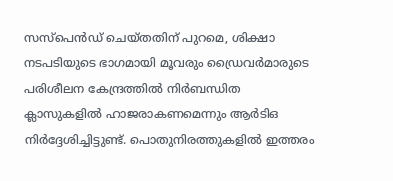സസ്പെൻഡ് ചെയ്തതിന് പുറമെ, ശിക്ഷാ നടപടിയുടെ ഭാഗമായി മൂവരും ഡ്രൈവർമാരുടെ പരിശീലന കേന്ദ്രത്തിൽ നിർബന്ധിത ക്ലാസുകളിൽ ഹാജരാകണമെന്നും ആർടിഒ നിർദ്ദേശിച്ചിട്ടുണ്ട്. പൊതുനിരത്തുകളിൽ ഇത്തരം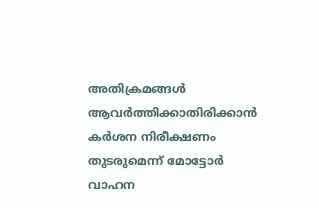അതിക്രമങ്ങൾ ആവർത്തിക്കാതിരിക്കാൻ കർശന നിരീക്ഷണം തുടരുമെന്ന് മോട്ടോർ വാഹന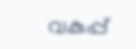വകുപ്പ്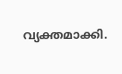വ്യക്തമാക്കി.